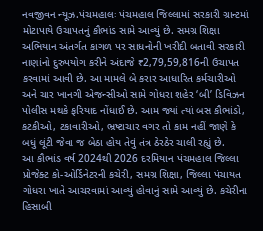નવજીવન ન્યૂઝ.પંચમહાલઃ પંચમહાલ જિલ્લામાં સરકારી ગ્રાન્ટમાં મોટાપાયે ઉચાપતનું કૌભાંડ સામે આવ્યું છે. સમગ્ર શિક્ષા અભિયાન અંતર્ગત કાગળ પર સાધનોની ખરીદી બતાવી સરકારી નાણાંનો દુરુપયોગ કરીને અંદાજે ₹2,79,59,816ની ઉચાપત કરવામાં આવી છે. આ મામલે બે કરાર આધારિત કર્મચારીઓ અને ચાર ખાનગી એજન્સીઓ સામે ગોધરા શહેર ‘બી’ ડિવિઝન પોલીસ મથકે ફરિયાદ નોંધાઈ છે. આમ જ્યાં ત્યાં બસ કૌભાંડો, કટકીઓ, ટકાવારીઓ, ભ્રષ્ટાચાર વગર તો કામ નહીં જાણે કે બધું લૂંટી જેવા જ બેઠા હોય તેવું તંત્ર ઠેરઠેર ચાલી રહ્યું છે.
આ કૌભાંડ વર્ષ 2024થી 2026 દરમિયાન પંચમહાલ જિલ્લા પ્રોજેક્ટ કો-ઓર્ડિનેટરની કચેરી, સમગ્ર શિક્ષા, જિલ્લા પંચાયત ગોધરા ખાતે આચરવામાં આવ્યું હોવાનું સામે આવ્યું છે. કચેરીના હિસાબી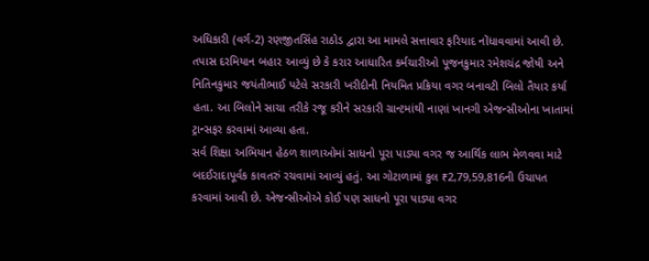અધિકારી (વર્ગ-2) રણજીતસિંહ રાઠોડ દ્વારા આ મામલે સત્તાવાર ફરિયાદ નોંધાવવામાં આવી છે.
તપાસ દરમિયાન બહાર આવ્યું છે કે કરાર આધારિત કર્મચારીઓ પૂજનકુમાર રમેશચંદ્ર જોષી અને નિતિનકુમાર જયંતીભાઈ પટેલે સરકારી ખરીદીની નિયમિત પ્રક્રિયા વગર બનાવટી બિલો તૈયાર કર્યા હતા. આ બિલોને સાચા તરીકે રજૂ કરીને સરકારી ગ્રાન્ટમાંથી નાણાં ખાનગી એજન્સીઓના ખાતામાં ટ્રાન્સફર કરવામાં આવ્યા હતા.
સર્વ શિક્ષા અભિયાન હેઠળ શાળાઓમાં સાધનો પૂરા પાડ્યા વગર જ આર્થિક લાભ મેળવવા માટે બદઈરાદાપૂર્વક કાવતરું રચવામાં આવ્યું હતું. આ ગોટાળામાં કુલ ₹2,79,59,816ની ઉચાપત કરવામાં આવી છે. એજન્સીઓએ કોઈ પણ સાધનો પૂરા પાડ્યા વગર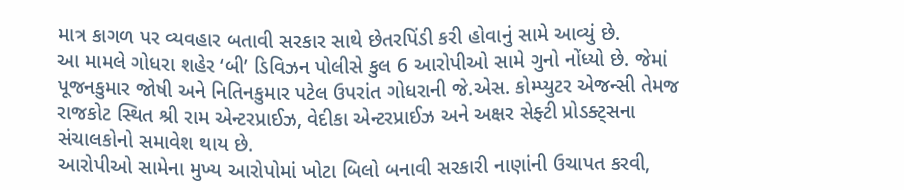માત્ર કાગળ પર વ્યવહાર બતાવી સરકાર સાથે છેતરપિંડી કરી હોવાનું સામે આવ્યું છે.
આ મામલે ગોધરા શહેર ‘બી’ ડિવિઝન પોલીસે કુલ 6 આરોપીઓ સામે ગુનો નોંધ્યો છે. જેમાં પૂજનકુમાર જોષી અને નિતિનકુમાર પટેલ ઉપરાંત ગોધરાની જે.એસ. કોમ્પ્યુટર એજન્સી તેમજ રાજકોટ સ્થિત શ્રી રામ એન્ટરપ્રાઈઝ, વેદીકા એન્ટરપ્રાઈઝ અને અક્ષર સેફ્ટી પ્રોડક્ટ્સના સંચાલકોનો સમાવેશ થાય છે.
આરોપીઓ સામેના મુખ્ય આરોપોમાં ખોટા બિલો બનાવી સરકારી નાણાંની ઉચાપત કરવી,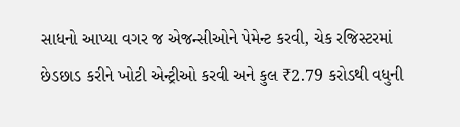સાધનો આપ્યા વગર જ એજન્સીઓને પેમેન્ટ કરવી, ચેક રજિસ્ટરમાં છેડછાડ કરીને ખોટી એન્ટ્રીઓ કરવી અને કુલ ₹2.79 કરોડથી વધુની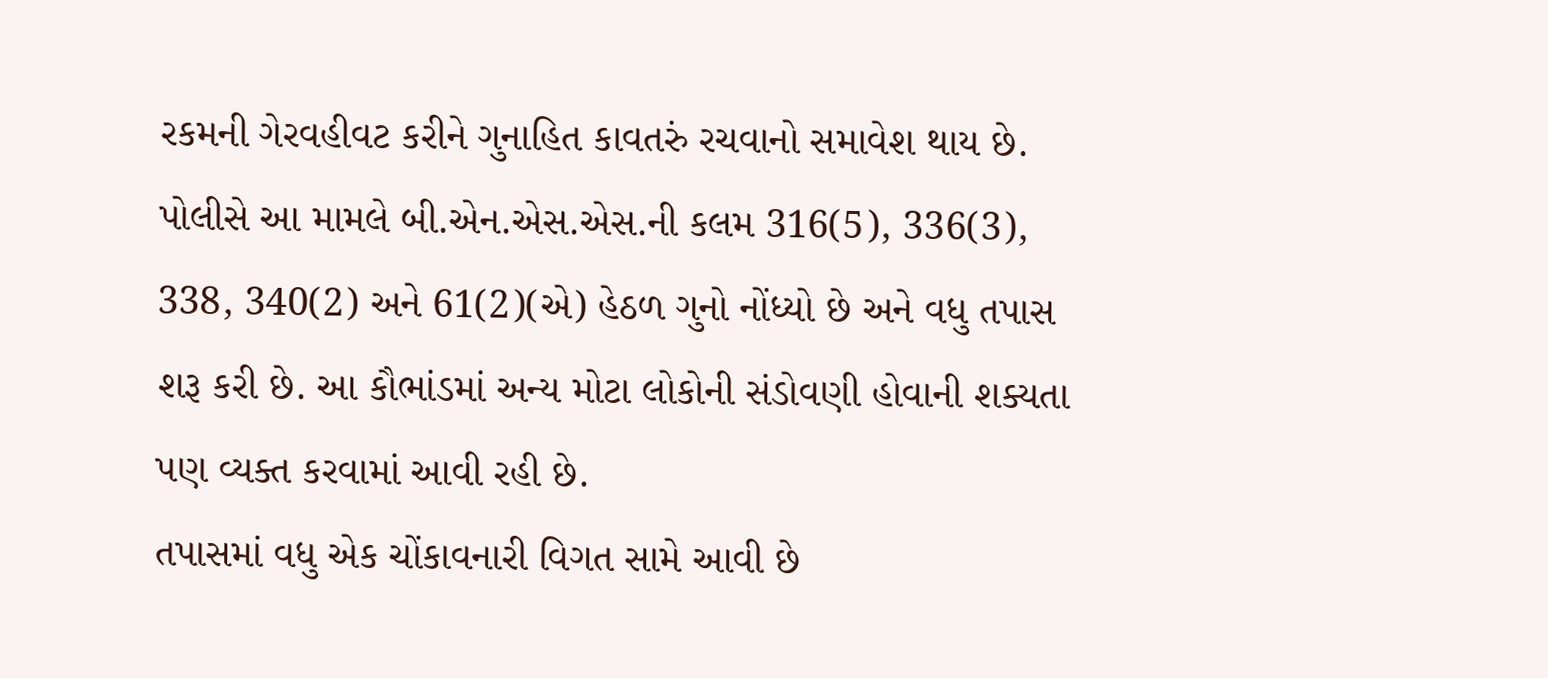રકમની ગેરવહીવટ કરીને ગુનાહિત કાવતરું રચવાનો સમાવેશ થાય છે.
પોલીસે આ મામલે બી.એન.એસ.એસ.ની કલમ 316(5), 336(3), 338, 340(2) અને 61(2)(એ) હેઠળ ગુનો નોંધ્યો છે અને વધુ તપાસ શરૂ કરી છે. આ કૌભાંડમાં અન્ય મોટા લોકોની સંડોવણી હોવાની શક્યતા પણ વ્યક્ત કરવામાં આવી રહી છે.
તપાસમાં વધુ એક ચોંકાવનારી વિગત સામે આવી છે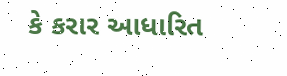કે કરાર આધારિત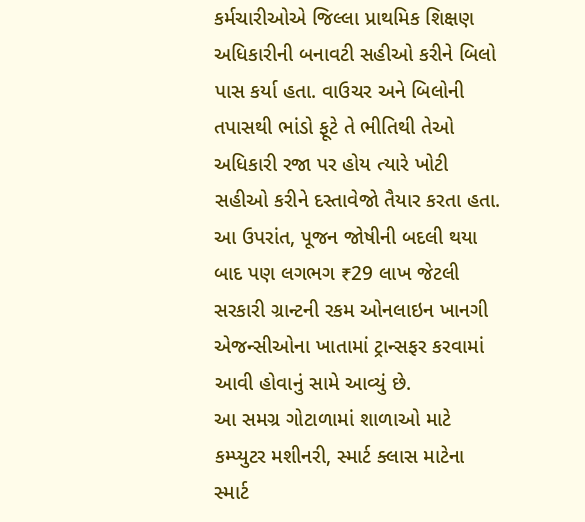કર્મચારીઓએ જિલ્લા પ્રાથમિક શિક્ષણ અધિકારીની બનાવટી સહીઓ કરીને બિલો પાસ કર્યા હતા. વાઉચર અને બિલોની તપાસથી ભાંડો ફૂટે તે ભીતિથી તેઓ અધિકારી રજા પર હોય ત્યારે ખોટી સહીઓ કરીને દસ્તાવેજો તૈયાર કરતા હતા.
આ ઉપરાંત, પૂજન જોષીની બદલી થયા બાદ પણ લગભગ ₹29 લાખ જેટલી સરકારી ગ્રાન્ટની રકમ ઓનલાઇન ખાનગી એજન્સીઓના ખાતામાં ટ્રાન્સફર કરવામાં આવી હોવાનું સામે આવ્યું છે.
આ સમગ્ર ગોટાળામાં શાળાઓ માટે કમ્પ્યુટર મશીનરી, સ્માર્ટ ક્લાસ માટેના સ્માર્ટ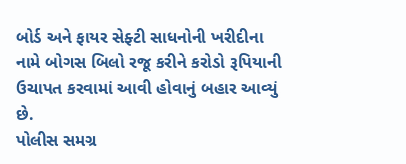બોર્ડ અને ફાયર સેફ્ટી સાધનોની ખરીદીના નામે બોગસ બિલો રજૂ કરીને કરોડો રૂપિયાની ઉચાપત કરવામાં આવી હોવાનું બહાર આવ્યું છે.
પોલીસ સમગ્ર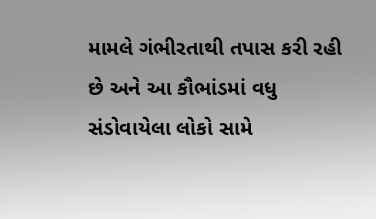મામલે ગંભીરતાથી તપાસ કરી રહી છે અને આ કૌભાંડમાં વધુ સંડોવાયેલા લોકો સામે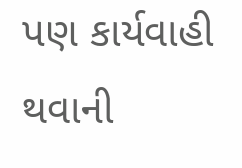પણ કાર્યવાહી થવાની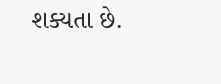શક્યતા છે.